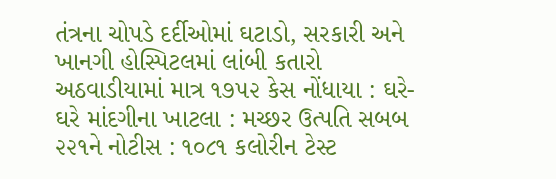તંત્રના ચોપડે દર્દીઓમાં ઘટાડો, સરકારી અને ખાનગી હોસ્પિટલમાં લાંબી કતારો
અઠવાડીયામાં માત્ર ૧૭૫૨ કેસ નોંધાયા : ઘરે-ઘરે માંદગીના ખાટલા : મચ્છર ઉત્પતિ સબબ ૨૨૧ને નોટીસ : ૧૦૮૧ કલોરીન ટેસ્ટ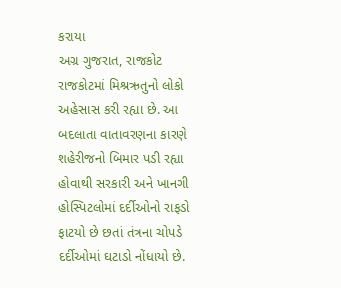કરાયા
અગ્ર ગુજરાત, રાજકોટ
રાજકોટમાં મિશ્રઋતુનો લોકો અહેસાસ કરી રહ્યા છે. આ બદલાતા વાતાવરણના કારણે શહેરીજનો બિમાર પડી રહ્યા હોવાથી સરકારી અને ખાનગી હોસ્પિટલોમાં દર્દીઓનો રાફડો ફાટયો છે છતાં તંત્રના ચોપડે દર્દીઓમાં ઘટાડો નોંધાયો છે.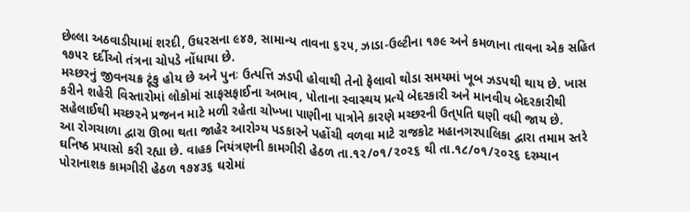છેલ્લા અઠવાડીયામાં શરદી, ઉધરસના ૯૪૭, સામાન્ય તાવના ૬૨૫, ઝાડા-ઉલ્ટીના ૧૭૯ અને કમળાના તાવના એક સહિત ૧૭૫૨ દર્દીઓ તંત્રના ચોપડે નોંધાયા છે.
મચ્છરનું જીવનચક્ર ટૂંકુ હોય છે અને પુનઃ ઉત્પત્તિ ઝડપી હોવાથી તેનો ફેલાવો થોડા સમયમાં ખૂબ ઝડપથી થાય છે. ખાસ કરીને શહેરી વિસ્તારોમાં લોકોમાં સાફસફાઈના અભાવ, પોતાના સ્વાસ્થય પ્રત્યે બેદરકારી અને માનવીય બેદરકારીથી સહેલાઈથી મચ્છરને પ્રજનન માટે મળી રહેતા ચોખ્ખા પાણીના પાત્રોને કારણે મચ્છરની ઉત્૫તિ ઘણી વધી જાય છે.
આ રોગચાળા દ્વારા ઊભા થતા જાહેર આરોગ્ય પડકારને પહોંચી વળવા માટે રાજકોટ મહાનગરપાલિકા દ્વારા તમામ સ્તરે ઘનિષ્ઠ પ્રયાસો કરી રહ્યા છે. વાહક નિયંત્રણની કામગીરી હેઠળ તા.૧૨/૦૧/૨૦૨૬ થી તા.૧૮/૦૧/૨૦૨૬ દરમ્યાન પોરાનાશક કામગીરી હેઠળ ૧૭૪૩૬ ઘરોમાં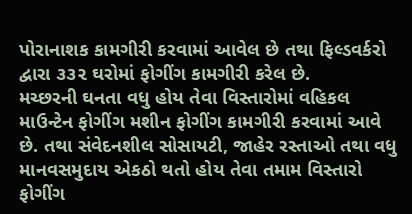પોરાનાશક કામગીરી કરવામાં આવેલ છે તથા ફિલ્ડવર્કરો દ્વારા ૩૩૨ ઘરોમાં ફોગીંગ કામગીરી કરેલ છે.
મચ્છરની ઘનતા વધુ હોય તેવા વિસ્તારોમાં વહિકલ માઉન્ટેન ફોગીંગ મશીન ફોગીંગ કામગીરી કરવામાં આવે છે. તથા સંવેદનશીલ સોસાયટી, જાહેર રસ્તાઓ તથા વધુ માનવસમુદાય એકઠો થતો હોય તેવા તમામ વિસ્તારો ફોગીંગ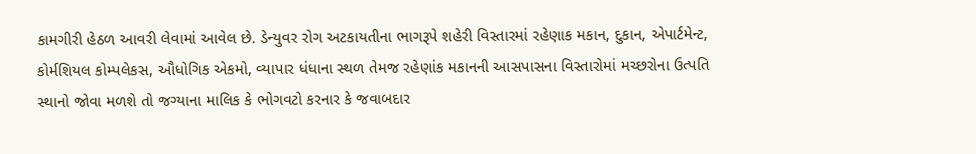કામગીરી હેઠળ આવરી લેવામાં આવેલ છે. ડેન્યુવર રોગ અટકાયતીના ભાગરૂપે શહેરી વિસ્તારમાં રહેણાક મકાન, દુકાન, એપાર્ટમેન્ટ, કોર્મશિયલ કોમ્પલેકસ, ઔધોગિક એકમો, વ્યાપાર ધંધાના સ્થળ તેમજ રહેણાંક મકાનની આસપાસના વિસ્તારોમાં મચ્છરોના ઉત્પતિ સ્થાનો જોવા મળશે તો જગ્યાના માલિક કે ભોગવટો કરનાર કે જવાબદાર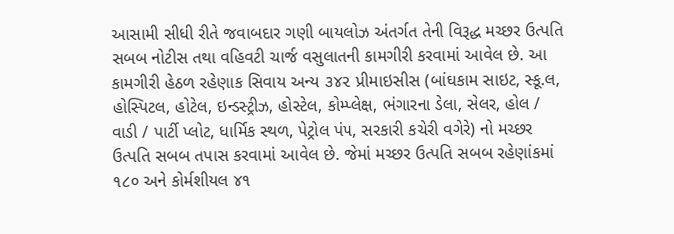આસામી સીધી રીતે જવાબદાર ગણી બાયલોઝ અંતર્ગત તેની વિરૂદ્ધ મચ્છર ઉત્પતિ સબબ નોટીસ તથા વહિવટી ચાર્જ વસુલાતની કામગીરી કરવામાં આવેલ છે. આ કામગીરી હેઠળ રહેણાક સિવાય અન્ય ૩૪૨ પ્રીમાઇસીસ (બાંઘકામ સાઇટ, સ્કૂ.લ, હોસ્પિટલ, હોટેલ, ઇન્ડસ્ટ્રીઝ, હોસ્ટેલ, કોમ્પ્લેક્ષ, ભંગારના ડેલા, સેલર, હોલ / વાડી / પાર્ટી પ્લોટ, ધાર્મિક સ્થળ, પેટ્રોલ પં૫, સરકારી કચેરી વગેરે) નો મચ્છર ઉત્પતિ સબબ તપાસ કરવામાં આવેલ છે. જેમાં મચ્છર ઉત્પતિ સબબ રહેણાંકમાં ૧૮૦ અને કોર્મશીયલ ૪૧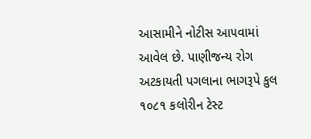આસામીને નોટીસ આ૫વામાં આવેલ છે. પાણીજન્ય રોગ અટકાયતી પગલાના ભાગરૂપે કુલ ૧૦૮૧ કલોરીન ટેસ્ટ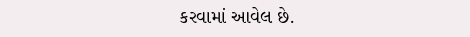કરવામાં આવેલ છે.